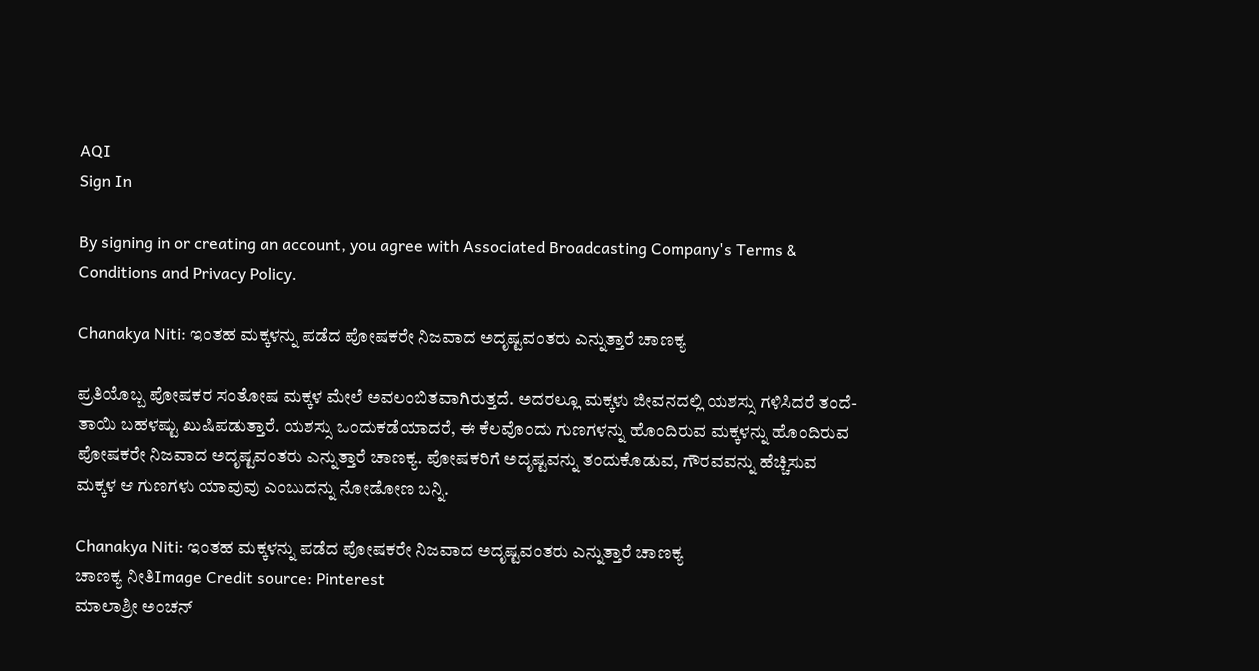AQI
Sign In

By signing in or creating an account, you agree with Associated Broadcasting Company's Terms & Conditions and Privacy Policy.

Chanakya Niti: ಇಂತಹ ಮಕ್ಕಳನ್ನು ಪಡೆದ ಪೋಷಕರೇ ನಿಜವಾದ ಅದೃಷ್ಟವಂತರು ಎನ್ನುತ್ತಾರೆ ಚಾಣಕ್ಯ

ಪ್ರತಿಯೊಬ್ಬ ಪೋಷಕರ ಸಂತೋಷ ಮಕ್ಕಳ ಮೇಲೆ ಅವಲಂಬಿತವಾಗಿರುತ್ತದೆ. ಅದರಲ್ಲೂ ಮಕ್ಕಳು ಜೀವನದಲ್ಲಿ ಯಶಸ್ಸು ಗಳಿಸಿದರೆ ತಂದೆ-ತಾಯಿ ಬಹಳಷ್ಟು ಖುಷಿಪಡುತ್ತಾರೆ. ಯಶಸ್ಸು ಒಂದುಕಡೆಯಾದರೆ, ಈ ಕೆಲವೊಂದು ಗುಣಗಳನ್ನು ಹೊಂದಿರುವ ಮಕ್ಕಳನ್ನು ಹೊಂದಿರುವ ಪೋಷಕರೇ ನಿಜವಾದ ಅದೃಷ್ಟವಂತರು ಎನ್ನುತ್ತಾರೆ ಚಾಣಕ್ಯ. ಪೋಷಕರಿಗೆ ಅದೃಷ್ಟವನ್ನು ತಂದುಕೊಡುವ, ಗೌರವವನ್ನು ಹೆಚ್ಚಿಸುವ ಮಕ್ಕಳ ಆ ಗುಣಗಳು ಯಾವುವು ಎಂಬುದನ್ನು ನೋಡೋಣ ಬನ್ನಿ.

Chanakya Niti: ಇಂತಹ ಮಕ್ಕಳನ್ನು ಪಡೆದ ಪೋಷಕರೇ ನಿಜವಾದ ಅದೃಷ್ಟವಂತರು ಎನ್ನುತ್ತಾರೆ ಚಾಣಕ್ಯ
ಚಾಣಕ್ಯ ನೀತಿImage Credit source: Pinterest
ಮಾಲಾಶ್ರೀ ಅಂಚನ್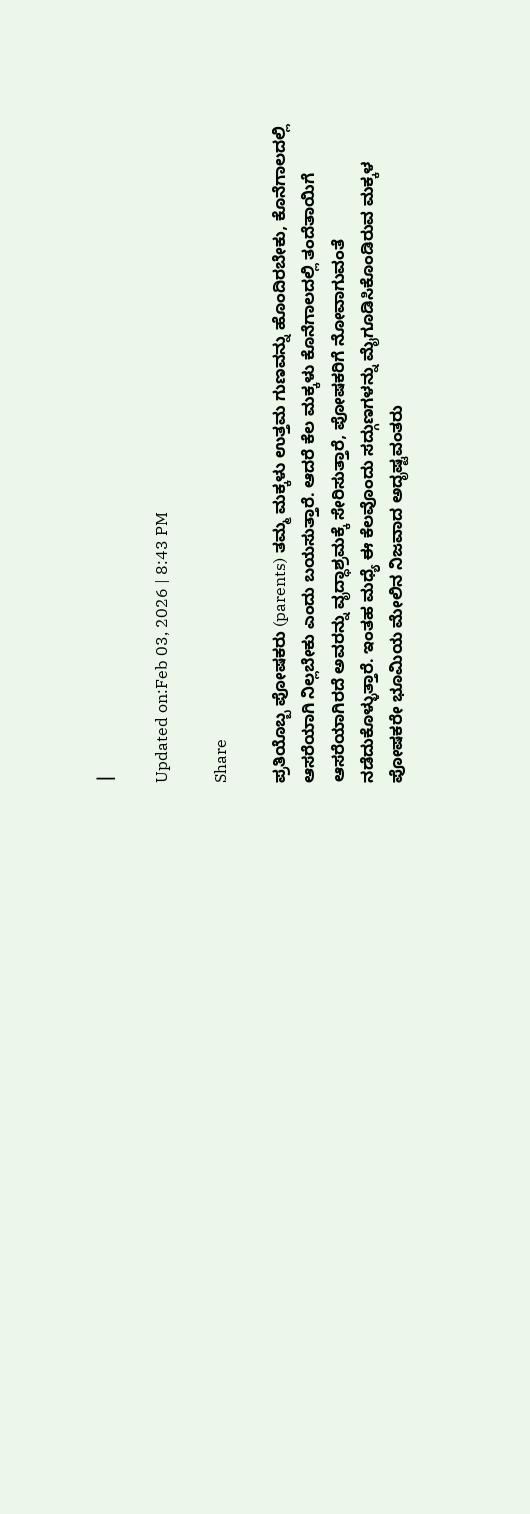|

Updated on:Feb 03, 2026 | 8:43 PM

Share

ಪ್ರತಿಯೊಬ್ಬ ಪೋಷಕರು (parents) ತಮ್ಮ ಮಕ್ಕಳು ಉತ್ತಮ ಗುಣವನ್ನು ಹೊಂದಿರಬೇಕು, ಕೊನೆಗಾಲದಲ್ಲಿ ಆಸರೆಯಾಗಿ ನಿಲ್ಲಬೇಕು ಎಂದು ಬಯಸುತ್ತಾರೆ. ಆದರೆ ಕೆಲ ಮಕ್ಕಳು ಕೊನೆಗಾಲದಲ್ಲಿ ತಂದೆತಾಯಿಗೆ ಆಸರೆಯಾಗಿರದೆ ಅವರನ್ನು ವೃದ್ಧಾಶ್ರಮಕ್ಕೆ ಸೇರಿಸುತ್ತಾರೆ, ಪೋಷಕರಿಗೆ ನೋವಾಗುವಂತೆ ನಡೆದುಕೊಳ್ಳುತ್ತಾರೆ. ಇಂತಹ ಮಧ್ಯೆ ಈ ಕೆಲವೊಂದು ಸದ್ಗುಣಗಳನ್ನು ಮೈಗೂಡಿಸಿಕೊಂಡಿರುವ ಮಕ್ಕಳ ಪೋಷಕರೇ ಭೂಮಿಯ ಮೇಲಿನ ನಿಜವಾದ ಅದೃಷ್ಟವಂತರು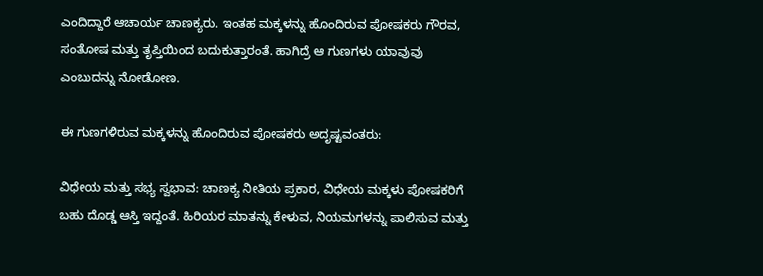ಎಂದಿದ್ದಾರೆ ಆಚಾರ್ಯ ಚಾಣಕ್ಯರು. ಇಂತಹ ಮಕ್ಕಳನ್ನು ಹೊಂದಿರುವ ಪೋಷಕರು ಗೌರವ, ಸಂತೋಷ ಮತ್ತು ತೃಪ್ತಿಯಿಂದ ಬದುಕುತ್ತಾರಂತೆ. ಹಾಗಿದ್ರೆ ಆ ಗುಣಗಳು ಯಾವುವು ಎಂಬುದನ್ನು ನೋಡೋಣ.

ಈ ಗುಣಗಳಿರುವ ಮಕ್ಕಳನ್ನು ಹೊಂದಿರುವ ಪೋಷಕರು ಅದೃಷ್ಟವಂತರು:

ವಿಧೇಯ ಮತ್ತು ಸಭ್ಯ ಸ್ವಭಾವ: ಚಾಣಕ್ಯ ನೀತಿಯ ಪ್ರಕಾರ, ವಿಧೇಯ ಮಕ್ಕಳು ಪೋಷಕರಿಗೆ ಬಹು ದೊಡ್ಡ ಆಸ್ತಿ ಇದ್ದಂತೆ. ಹಿರಿಯರ ಮಾತನ್ನು ಕೇಳುವ, ನಿಯಮಗಳನ್ನು ಪಾಲಿಸುವ ಮತ್ತು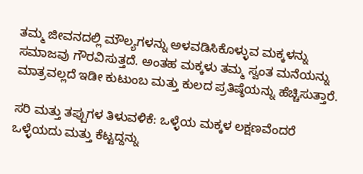ತಮ್ಮ ಜೀವನದಲ್ಲಿ ಮೌಲ್ಯಗಳನ್ನು ಅಳವಡಿಸಿಕೊಳ್ಳುವ ಮಕ್ಕಳನ್ನು ಸಮಾಜವು ಗೌರವಿಸುತ್ತದೆ. ಅಂತಹ ಮಕ್ಕಳು ತಮ್ಮ ಸ್ವಂತ ಮನೆಯನ್ನು ಮಾತ್ರವಲ್ಲದೆ ಇಡೀ ಕುಟುಂಬ ಮತ್ತು ಕುಲದ ಪ್ರತಿಷ್ಠೆಯನ್ನು ಹೆಚ್ಚಿಸುತ್ತಾರೆ.

ಸರಿ ಮತ್ತು ತಪ್ಪುಗಳ ತಿಳುವಳಿಕೆ: ಒಳ್ಳೆಯ ಮಕ್ಕಳ ಲಕ್ಷಣವೆಂದರೆ ಒಳ್ಳೆಯದು ಮತ್ತು ಕೆಟ್ಟದ್ದನ್ನು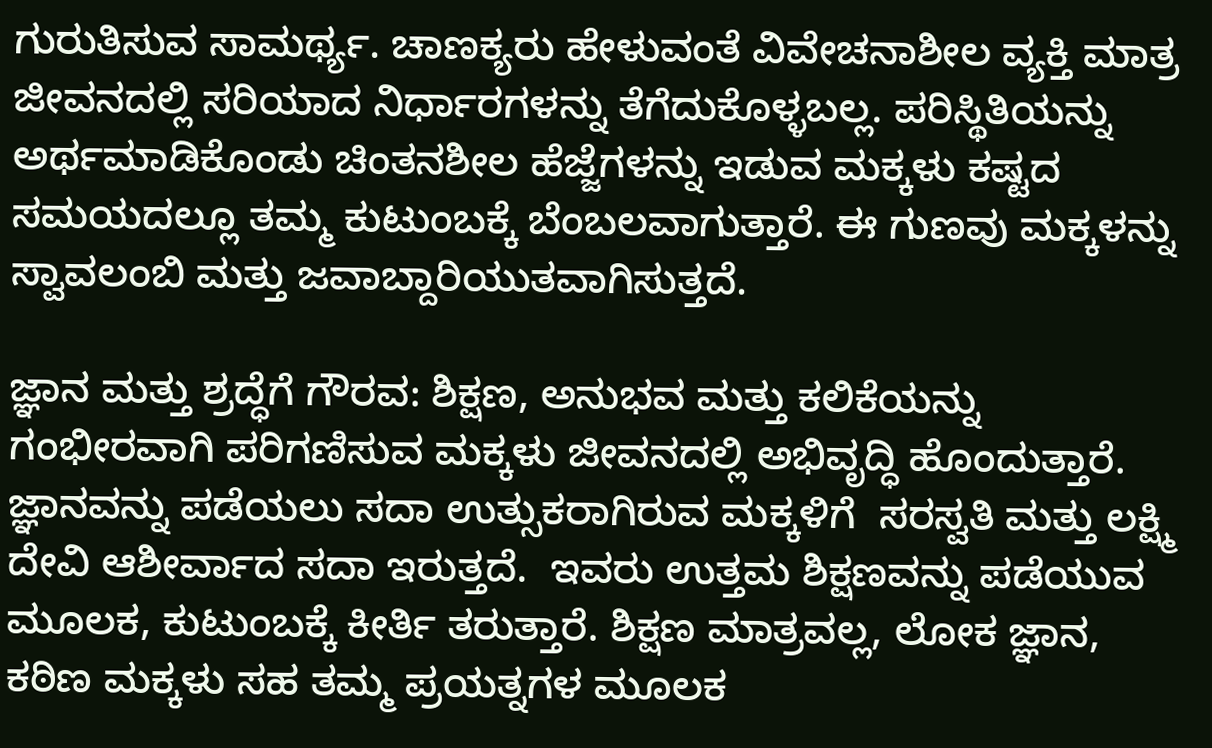ಗುರುತಿಸುವ ಸಾಮರ್ಥ್ಯ. ಚಾಣಕ್ಯರು ಹೇಳುವಂತೆ ವಿವೇಚನಾಶೀಲ ವ್ಯಕ್ತಿ ಮಾತ್ರ ಜೀವನದಲ್ಲಿ ಸರಿಯಾದ ನಿರ್ಧಾರಗಳನ್ನು ತೆಗೆದುಕೊಳ್ಳಬಲ್ಲ. ಪರಿಸ್ಥಿತಿಯನ್ನು ಅರ್ಥಮಾಡಿಕೊಂಡು ಚಿಂತನಶೀಲ ಹೆಜ್ಜೆಗಳನ್ನು ಇಡುವ ಮಕ್ಕಳು ಕಷ್ಟದ ಸಮಯದಲ್ಲೂ ತಮ್ಮ ಕುಟುಂಬಕ್ಕೆ ಬೆಂಬಲವಾಗುತ್ತಾರೆ. ಈ ಗುಣವು ಮಕ್ಕಳನ್ನು ಸ್ವಾವಲಂಬಿ ಮತ್ತು ಜವಾಬ್ದಾರಿಯುತವಾಗಿಸುತ್ತದೆ.

ಜ್ಞಾನ ಮತ್ತು ಶ್ರದ್ಧೆಗೆ ಗೌರವ: ಶಿಕ್ಷಣ, ಅನುಭವ ಮತ್ತು ಕಲಿಕೆಯನ್ನು ಗಂಭೀರವಾಗಿ ಪರಿಗಣಿಸುವ ಮಕ್ಕಳು ಜೀವನದಲ್ಲಿ ಅಭಿವೃದ್ಧಿ ಹೊಂದುತ್ತಾರೆ. ಜ್ಞಾನವನ್ನು ಪಡೆಯಲು ಸದಾ ಉತ್ಸುಕರಾಗಿರುವ ಮಕ್ಕಳಿಗೆ  ಸರಸ್ವತಿ ಮತ್ತು ಲಕ್ಷ್ಮಿ ದೇವಿ ಆಶೀರ್ವಾದ ಸದಾ ಇರುತ್ತದೆ.  ಇವರು ಉತ್ತಮ ಶಿಕ್ಷಣವನ್ನು ಪಡೆಯುವ ಮೂಲಕ, ಕುಟುಂಬಕ್ಕೆ ಕೀರ್ತಿ ತರುತ್ತಾರೆ. ಶಿಕ್ಷಣ ಮಾತ್ರವಲ್ಲ, ಲೋಕ ಜ್ಞಾನ, ಕಠಿಣ ಮಕ್ಕಳು ಸಹ ತಮ್ಮ ಪ್ರಯತ್ನಗಳ ಮೂಲಕ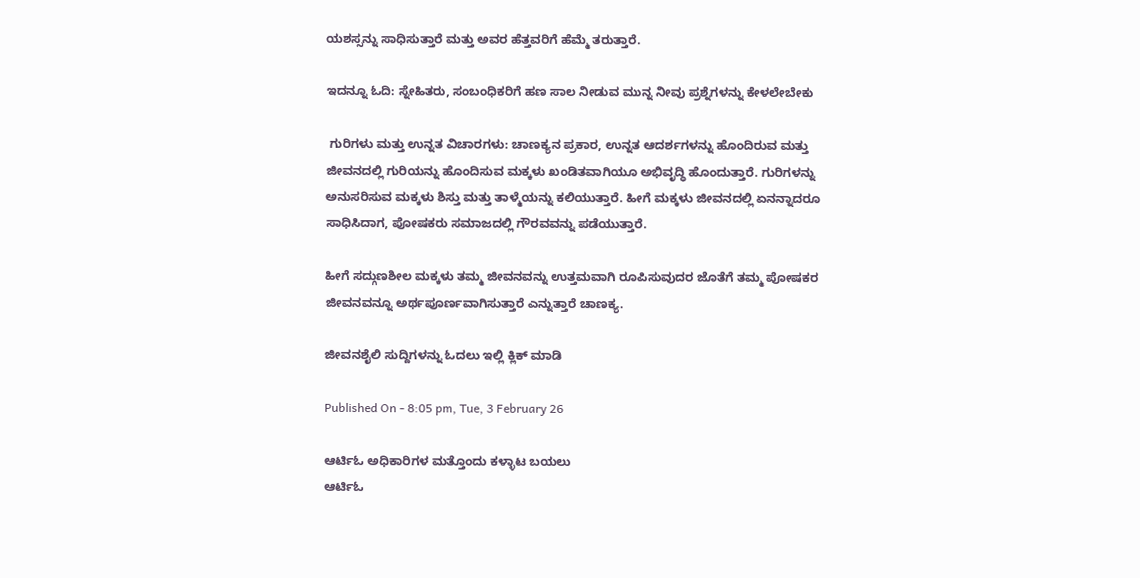ಯಶಸ್ಸನ್ನು ಸಾಧಿಸುತ್ತಾರೆ ಮತ್ತು ಅವರ ಹೆತ್ತವರಿಗೆ ಹೆಮ್ಮೆ ತರುತ್ತಾರೆ.

ಇದನ್ನೂ ಓದಿ: ಸ್ನೇಹಿತರು, ಸಂಬಂಧಿಕರಿಗೆ ಹಣ ಸಾಲ ನೀಡುವ ಮುನ್ನ ನೀವು ಪ್ರಶ್ನೆಗಳನ್ನು ಕೇಳಲೇಬೇಕು

 ಗುರಿಗಳು ಮತ್ತು ಉನ್ನತ ವಿಚಾರಗಳು: ಚಾಣಕ್ಯನ ಪ್ರಕಾರ, ಉನ್ನತ ಆದರ್ಶಗಳನ್ನು ಹೊಂದಿರುವ ಮತ್ತು ಜೀವನದಲ್ಲಿ ಗುರಿಯನ್ನು ಹೊಂದಿಸುವ ಮಕ್ಕಳು ಖಂಡಿತವಾಗಿಯೂ ಅಭಿವೃದ್ಧಿ ಹೊಂದುತ್ತಾರೆ. ಗುರಿಗಳನ್ನು ಅನುಸರಿಸುವ ಮಕ್ಕಳು ಶಿಸ್ತು ಮತ್ತು ತಾಳ್ಮೆಯನ್ನು ಕಲಿಯುತ್ತಾರೆ. ಹೀಗೆ ಮಕ್ಕಳು ಜೀವನದಲ್ಲಿ ಏನನ್ನಾದರೂ ಸಾಧಿಸಿದಾಗ, ಪೋಷಕರು ಸಮಾಜದಲ್ಲಿ ಗೌರವವನ್ನು ಪಡೆಯುತ್ತಾರೆ.

ಹೀಗೆ ಸದ್ಗುಣಶೀಲ ಮಕ್ಕಳು ತಮ್ಮ ಜೀವನವನ್ನು ಉತ್ತಮವಾಗಿ ರೂಪಿಸುವುದರ ಜೊತೆಗೆ ತಮ್ಮ ಪೋಷಕರ ಜೀವನವನ್ನೂ ಅರ್ಥಪೂರ್ಣವಾಗಿಸುತ್ತಾರೆ ಎನ್ನುತ್ತಾರೆ ಚಾಣಕ್ಯ.

ಜೀವನಶೈಲಿ ಸುದ್ದಿಗಳನ್ನು ಓದಲು ಇಲ್ಲಿ ಕ್ಲಿಕ್ ಮಾಡಿ

Published On - 8:05 pm, Tue, 3 February 26

ಆರ್ಟಿಓ ಅಧಿಕಾರಿಗಳ ಮತ್ತೊಂದು ಕಳ್ಳಾಟ ಬಯಲು
ಆರ್ಟಿಓ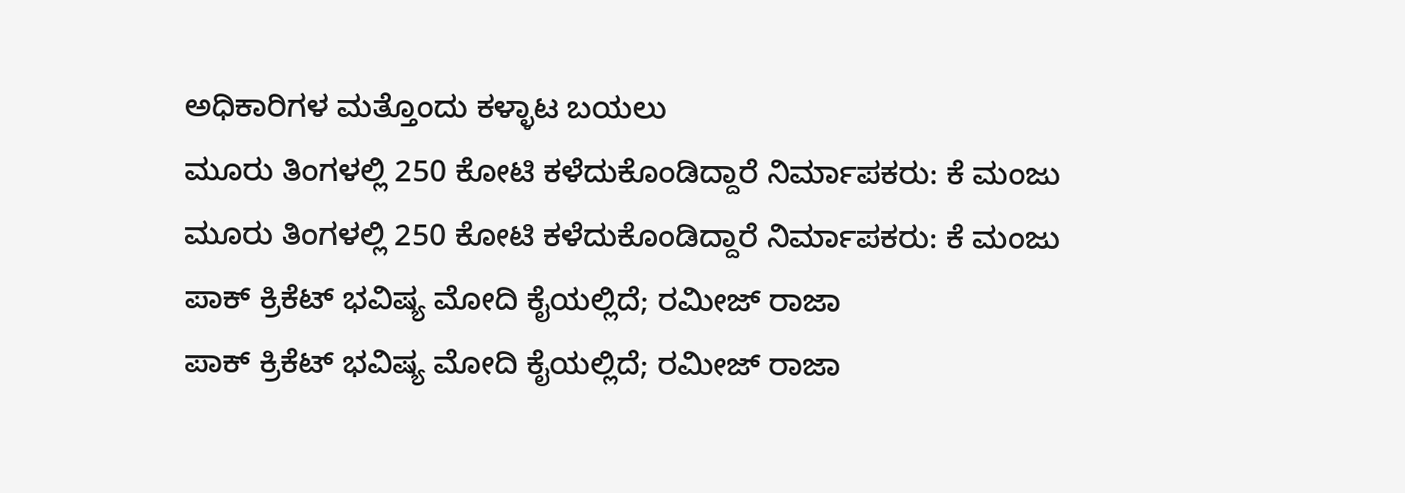ಅಧಿಕಾರಿಗಳ ಮತ್ತೊಂದು ಕಳ್ಳಾಟ ಬಯಲು
ಮೂರು ತಿಂಗಳಲ್ಲಿ 250 ಕೋಟಿ ಕಳೆದುಕೊಂಡಿದ್ದಾರೆ ನಿರ್ಮಾಪಕರು: ಕೆ ಮಂಜು
ಮೂರು ತಿಂಗಳಲ್ಲಿ 250 ಕೋಟಿ ಕಳೆದುಕೊಂಡಿದ್ದಾರೆ ನಿರ್ಮಾಪಕರು: ಕೆ ಮಂಜು
ಪಾಕ್ ಕ್ರಿಕೆಟ್ ಭವಿಷ್ಯ ಮೋದಿ ಕೈಯಲ್ಲಿದೆ; ರಮೀಜ್ ರಾಜಾ
ಪಾಕ್ ಕ್ರಿಕೆಟ್ ಭವಿಷ್ಯ ಮೋದಿ ಕೈಯಲ್ಲಿದೆ; ರಮೀಜ್ ರಾಜಾ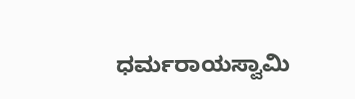ಧರ್ಮರಾಯಸ್ವಾಮಿ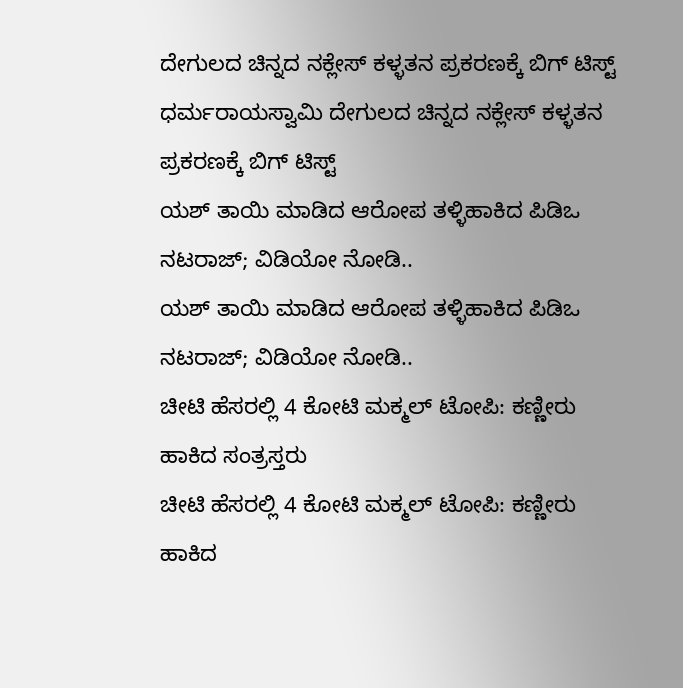ದೇಗುಲದ ಚಿನ್ನದ ನಕ್ಲೇಸ್ ಕಳ್ಳತನ ಪ್ರಕರಣಕ್ಕೆ ಬಿಗ್ ಟಿಸ್ಟ್
ಧರ್ಮರಾಯಸ್ವಾಮಿ ದೇಗುಲದ ಚಿನ್ನದ ನಕ್ಲೇಸ್ ಕಳ್ಳತನ ಪ್ರಕರಣಕ್ಕೆ ಬಿಗ್ ಟಿಸ್ಟ್
ಯಶ್ ತಾಯಿ ಮಾಡಿದ ಆರೋಪ ತಳ್ಳಿಹಾಕಿದ ಪಿಡಿಒ ನಟರಾಜ್; ವಿಡಿಯೋ ನೋಡಿ..
ಯಶ್ ತಾಯಿ ಮಾಡಿದ ಆರೋಪ ತಳ್ಳಿಹಾಕಿದ ಪಿಡಿಒ ನಟರಾಜ್; ವಿಡಿಯೋ ನೋಡಿ..
ಚೀಟಿ ಹೆಸರಲ್ಲಿ 4 ಕೋಟಿ ಮಕ್ಮಲ್ ಟೋಪಿ: ಕಣ್ಣೀರು ಹಾಕಿದ ಸಂತ್ರಸ್ತರು
ಚೀಟಿ ಹೆಸರಲ್ಲಿ 4 ಕೋಟಿ ಮಕ್ಮಲ್ ಟೋಪಿ: ಕಣ್ಣೀರು ಹಾಕಿದ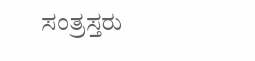ಸಂತ್ರಸ್ತರು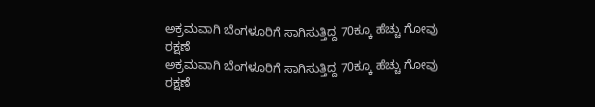ಅಕ್ರಮವಾಗಿ ಬೆಂಗಳೂರಿಗೆ ಸಾಗಿಸುತ್ತಿದ್ದ 70ಕ್ಕೂ ಹೆಚ್ಚು ಗೋವು ರಕ್ಷಣೆ
ಅಕ್ರಮವಾಗಿ ಬೆಂಗಳೂರಿಗೆ ಸಾಗಿಸುತ್ತಿದ್ದ 70ಕ್ಕೂ ಹೆಚ್ಚು ಗೋವು ರಕ್ಷಣೆ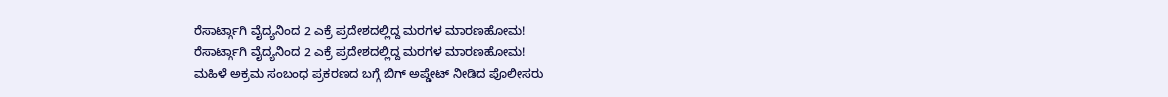ರೆಸಾರ್ಟ್ಗಾಗಿ ವೈದ್ಯನಿಂದ 2 ಎಕ್ರೆ ಪ್ರದೇಶದಲ್ಲಿದ್ದ ಮರಗಳ ಮಾರಣಹೋಮ!
ರೆಸಾರ್ಟ್ಗಾಗಿ ವೈದ್ಯನಿಂದ 2 ಎಕ್ರೆ ಪ್ರದೇಶದಲ್ಲಿದ್ದ ಮರಗಳ ಮಾರಣಹೋಮ!
ಮಹಿಳೆ ಅಕ್ರಮ ಸಂಬಂಧ ಪ್ರಕರಣದ ಬಗ್ಗೆ ಬಿಗ್ ಅಪ್ಡೇಟ್ ನೀಡಿದ ಪೊಲೀಸರು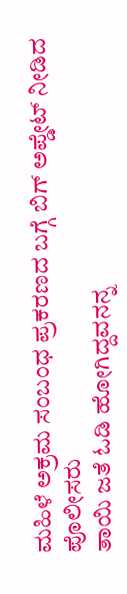ಮಹಿಳೆ ಅಕ್ರಮ ಸಂಬಂಧ ಪ್ರಕರಣದ ಬಗ್ಗೆ ಬಿಗ್ ಅಪ್ಡೇಟ್ ನೀಡಿದ ಪೊಲೀಸರು
ತಾಯಿ ಜತೆ ಓಡಿ ಹೋಗಿದ್ದವನನ್ನ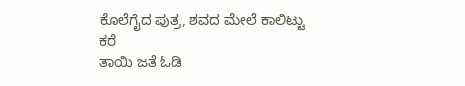ಕೊಲೆಗೈದ ಪುತ್ರ, ಶವದ ಮೇಲೆ ಕಾಲಿಟ್ಟು ಕರೆ
ತಾಯಿ ಜತೆ ಓಡಿ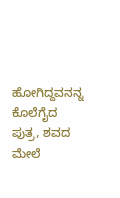ಹೋಗಿದ್ದವನನ್ನ ಕೊಲೆಗೈದ ಪುತ್ರ, ಶವದ ಮೇಲೆ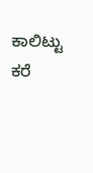ಕಾಲಿಟ್ಟು ಕರೆ